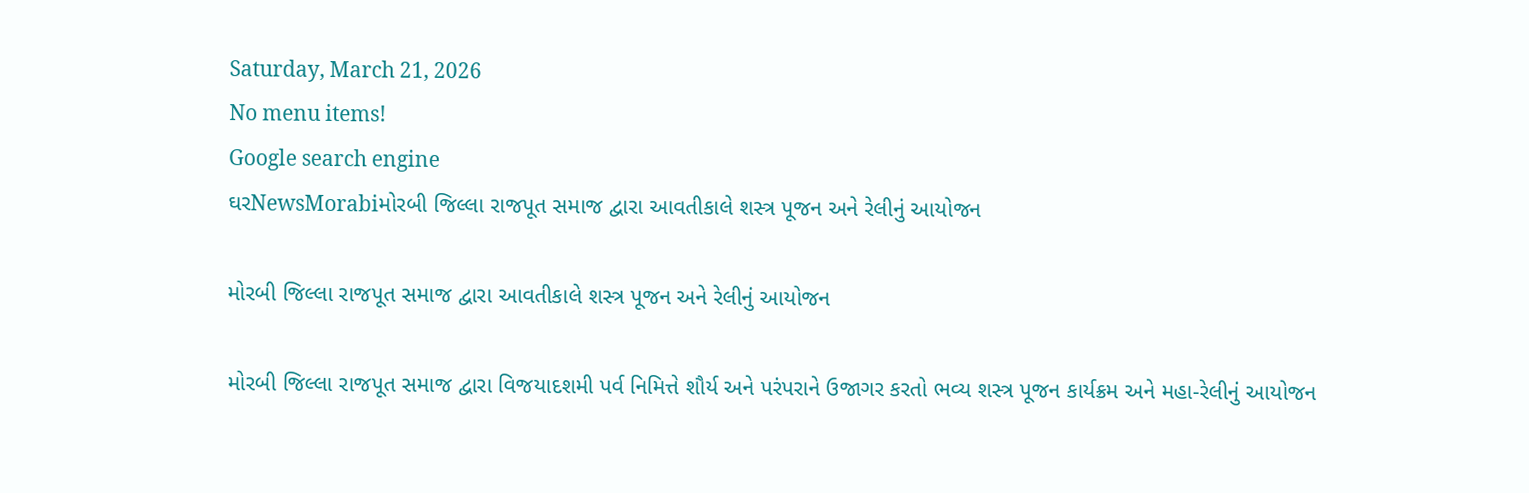Saturday, March 21, 2026
No menu items!
Google search engine
ઘરNewsMorabiમોરબી જિલ્લા રાજપૂત સમાજ દ્વારા આવતીકાલે શસ્ત્ર પૂજન અને રેલીનું આયોજન

મોરબી જિલ્લા રાજપૂત સમાજ દ્વારા આવતીકાલે શસ્ત્ર પૂજન અને રેલીનું આયોજન

મોરબી જિલ્લા રાજપૂત સમાજ દ્વારા વિજયાદશમી પર્વ નિમિત્તે શૌર્ય અને પરંપરાને ઉજાગર કરતો ભવ્ય શસ્ત્ર પૂજન કાર્યક્રમ અને મહા-રેલીનું આયોજન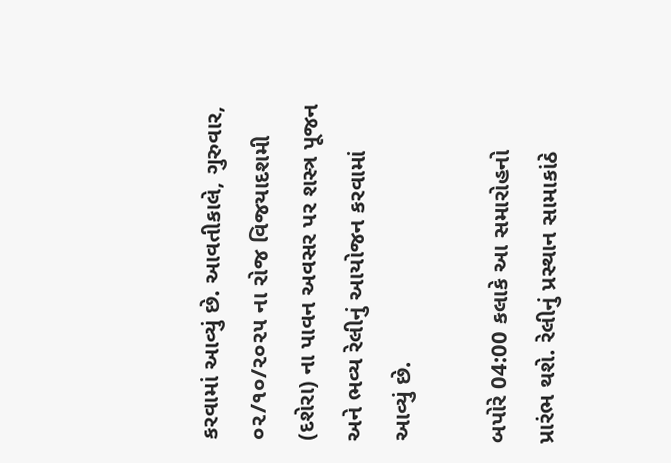કરવામાં આવ્યું છે. આવતીકાલે, ગુરુવાર, ૦૨/૧૦/૨૦૨૫ ના રોજ વિજયાદશમી (દશેરા) ના પાવન અવસર પર શસ્ત્ર પૂજન અને ભવ્ય રેલીનું આયોજન કરવામાં આવ્યું છે.

બપોરે 04:00 કલાકે આ સમારોહનો પ્રારંભ થશે. રેલીનું પ્રસ્થાન સામાકાંઠે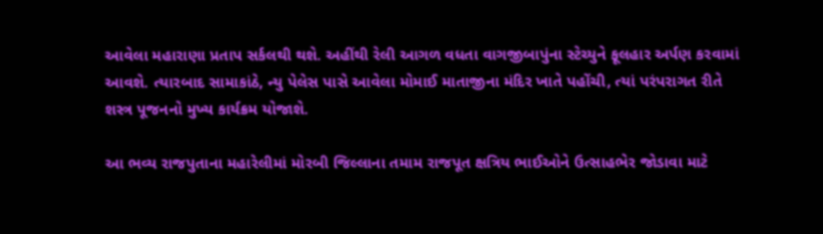આવેલા મહારાણા પ્રતાપ સર્કલથી થશે. અહીંથી રેલી આગળ વધતા વાગજીબાપુંના સ્ટેચ્યુને ફૂલહાર અર્પણ કરવામાં આવશે. ત્યારબાદ સામાકાંઠે, ન્યુ પેલેસ પાસે આવેલા મોમાઈ માતાજીના મંદિર ખાતે પહોંચી, ત્યાં પરંપરાગત રીતે શસ્ત્ર પૂજનનો મુખ્ય કાર્યક્રમ યોજાશે.

આ ભવ્ય રાજપુતાના મહારેલીમાં મોરબી જિલ્લાના તમામ રાજપૂત ક્ષત્રિય ભાઈઓને ઉત્સાહભેર જોડાવા માટે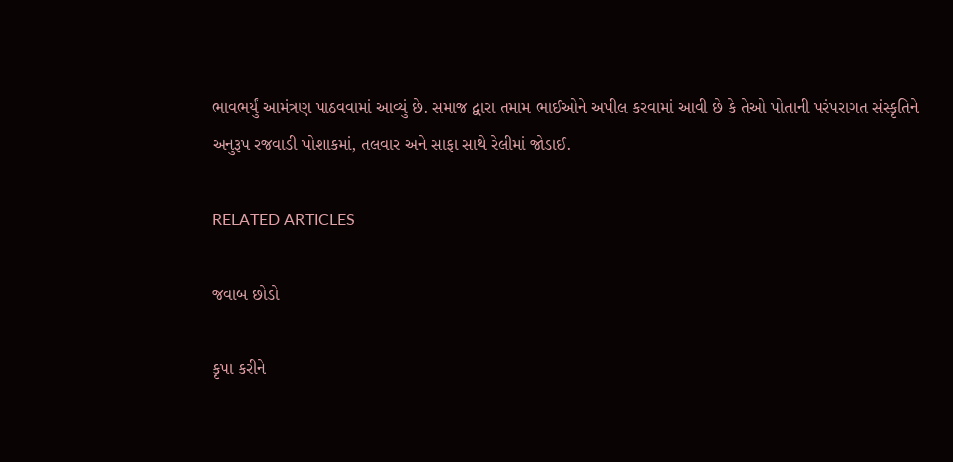ભાવભર્યું આમંત્રણ પાઠવવામાં આવ્યું છે. સમાજ દ્વારા તમામ ભાઈઓને અપીલ કરવામાં આવી છે કે તેઓ પોતાની પરંપરાગત સંસ્કૃતિને અનુરૂપ રજવાડી પોશાકમાં, તલવાર અને સાફા સાથે રેલીમાં જોડાઈ.

RELATED ARTICLES

જવાબ છોડો

કૃપા કરીને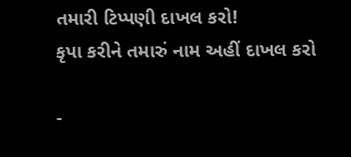તમારી ટિપ્પણી દાખલ કરો!
કૃપા કરીને તમારું નામ અહીં દાખલ કરો

-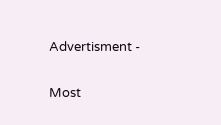Advertisment -

Most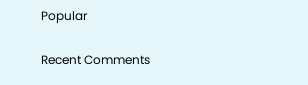Popular

Recent Comments